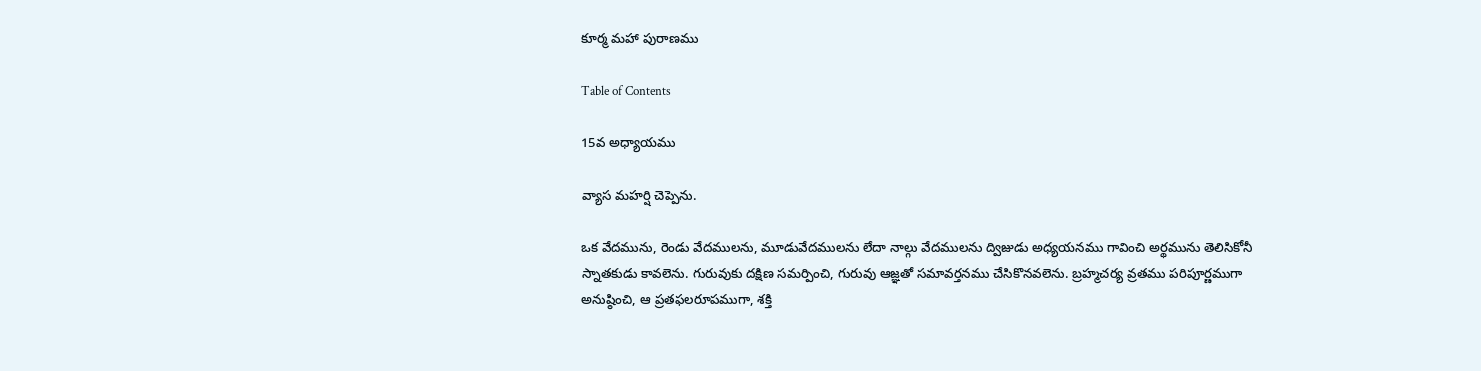కూర్మ మహా పురాణము

Table of Contents

15వ అధ్యాయము

వ్యాస మహర్షి చెప్పెను.

ఒక వేదమును, రెండు వేదములను, మూడువేదములను లేదా నాల్గు వేదములను ద్విజుడు అధ్యయనము గావించి అర్థమును తెలిసికోనీ స్నాతకుడు కావలెను. గురువుకు దక్షిణ సమర్పించి, గురువు ఆజ్ఞతో సమావర్తనము చేసికొనవలెను. బ్రహ్మచర్య వ్రతము పరిపూర్ణముగా అనుష్ఠించి, ఆ ప్రతఫలరూపముగా, శక్తి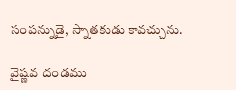సంపన్నుడై, స్నాతకుడు కావచ్చును.

వైష్ణవ దండము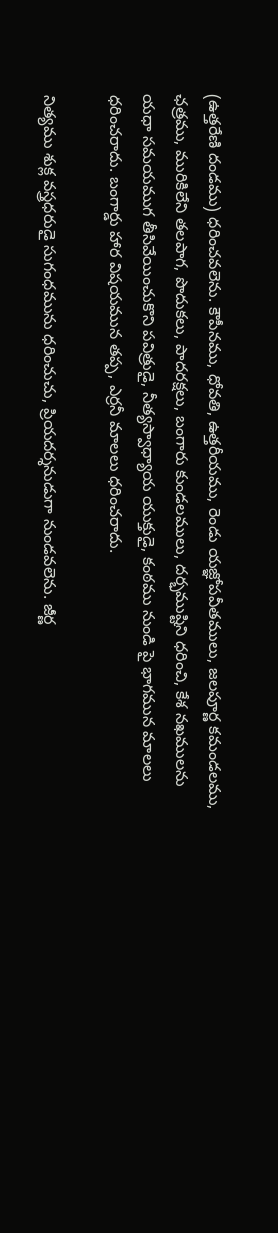(ఉత్తరేణి దండము) ధరించవలెను. కౌపీనము, ధోవతి, ఉత్తరీయము, రెండు యజ్ఞోపవీతములు, జలపూర్ణ కమండలము, ఛత్రము, మురికిలేని తలపాగ, పొదుకలు, పాదరక్షలు, బంగారు కుండలములు, దర్భముష్టిని ధరించి, కేశ నఖములను యధా సమయముగ తీసివేయించుకొని పవిత్రుడై, నీత్యస్వాధ్యాయ యుక్తుడై, కంఠము నుండి పై భాగమున మాలలు ధరించరాదు. బంగార్డు హార విషయమున తప్ప, ఎర్రనీ మాలలు ధరించరాదు.

నిత్యము శుక్ల వస్త్రధరుడై సుగంధమును ధరించుచు, ప్రియదర్శనుడుగా నుండవలెను. జీర్ణ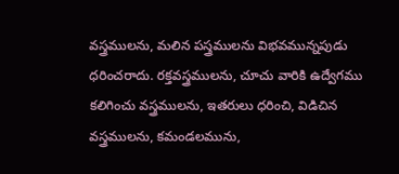వస్త్రములను, మలిన పస్త్రములను విభవమున్నపుడు ధరించరాదు. రక్తవస్త్రములను, చూచు వారికి ఉద్వేగము కలిగించు వస్త్రములను, ఇతరులు ధరించి, విడిచిన వస్త్రములను, కమండలమును,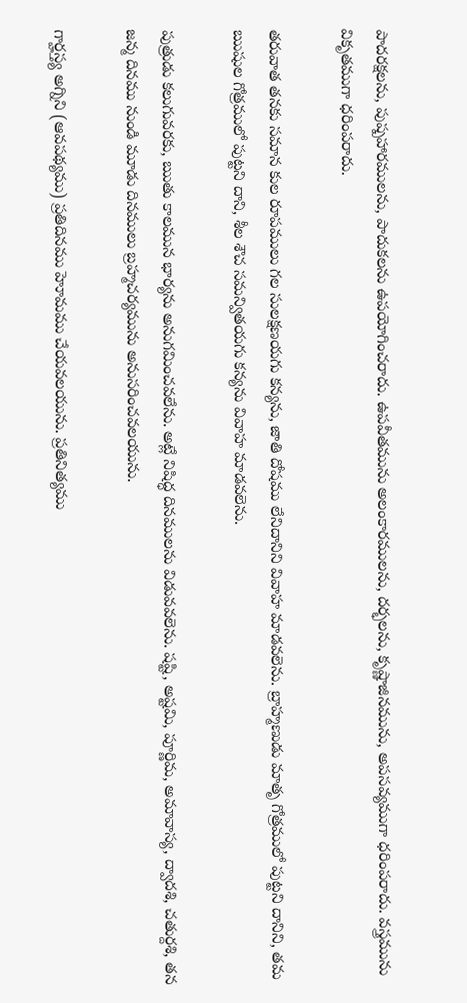పాదరక్షలను, పుష్పహారములను, పాదుకలను ఉపయోగించరాదు. ఉపవీతమును అలంకారములను, దర్భలను, కృష్ణాజినమును, అపసవ్యముగా ధరింపరాదు. వస్త్రమును వికృతముగా ధరింపరాదు.

తరువాత తనకు సమాన కుల రూపములు గల సులక్షణయగు కన్యను, జాతి దోషము లేనిదానిని వివాహ మాడవలెను. బ్రాహ్మణుడు మాతృ గోత్రములో పుట్టని దానిని, తమ ఋషుల గోత్రములో పుట్టని దాని, శీల శౌచ సమన్వితయగు కన్యను వివాహ మాడవలెను.

పుత్రుడు కలుగువరకు, ఋతు కాలమున భార్యను అనుగమించవలేను. అట్లే నిషిద్ధ దినములను విడువవలెను. షష్టి, అష్టమి, పూర్ణిమ, అమావాస్య, ద్వాదశి, చతుర్దశి, తన జన్మ దినము నుండి మూడు దినములు బ్రహ్మచర్యమును అనుసరించవలయును.

గార్హస్త్య అగ్నిని (ఆవపథ్యము) ప్రతిదినము హెూమము చేయవలయును. ప్రతినిత్యము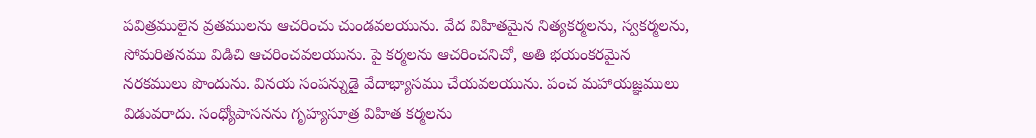పవిత్రములైన వ్రతములను ఆచరించు చుండవలయును. వేద విహితమైన నిత్యకర్మలను, స్వకర్మలను, సోమరితనము విడిచి ఆచరించవలయును. పై కర్మలను ఆచరించనిచో, అతి భయంకరమైన నరకములు పొందును. వినయ సంపన్నుడై వేదాభ్యాసము చేయవలయును. పంచ మహాయజ్ఞములు విడువరాదు. సంధ్యోపాసనను గృహ్యసూత్ర విహిత కర్మలను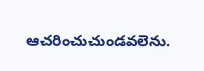ఆచరించుచుండవలెను.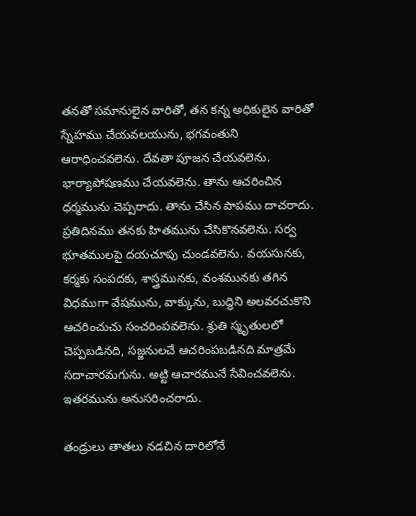తనతో సమానులైన వారితో, తన కన్న అధికులైన వారితో స్నేహము చేయవలయును, భగవంతుని ఆరాధించవలెను. దేవతా పూజన చేయవలెను. భార్యాపోషణము చేయవలెను. తాను ఆచరించిన ధర్మమును చెప్పరాదు. తాను చేసిన పాపము దాచరాదు. ప్రతిదినము తనకు హితమును చేసికొనవలెను. సర్వ భూతములపై దయచూపు చుండవలెను. వయసునకు, కర్మకు సంపదకు, శాస్త్రమునకు, వంశమునకు తగిన విధముగా వేషమును, వాక్కును, బుద్ధిని అలవరచుకొని ఆచరించుచు సంచరింపవలెను. శ్రుతి స్మృతులలో చెప్పబడినది, సజ్జనులచే ఆచరింపబడినది మాత్రమే సదాచారమగును. అట్టి ఆచారమునే సేవించవలెను. ఇతరమును అనుసరించరాదు.

తండ్రులు తాతలు నడచిన దారిలోనే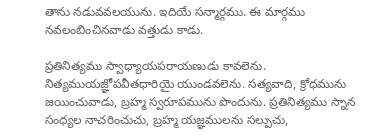తాను నడువవలయును. ఇదియే సన్మార్గము. ఈ మార్గము నవలంబించినవాడు వత్తుడు కాడు.

ప్రతినిత్యము స్వాధ్యాయపరాయణుడు కావలెను. నిత్యముయజ్ఞోపవీతధారియై యుండవలెను. సత్యవాది, క్రోధమును జయించువాడు, బ్రహ్మ స్వరూపమును పొందును. ప్రతినిత్యము స్నాన సంధ్యల నాచరించుచు, బ్రహ్మ యజ్ఞములను సల్పుచు,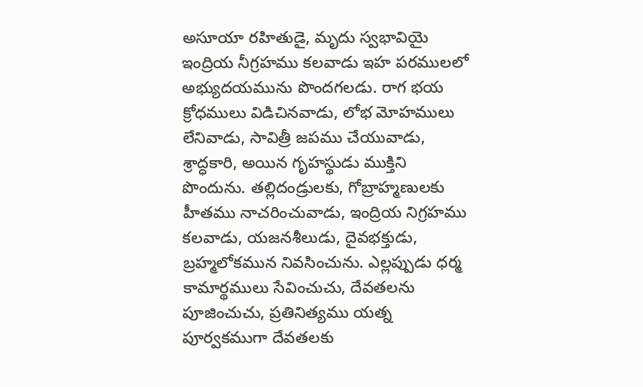అసూయా రహితుడై, మృదు స్వభావియై ఇంద్రియ నీగ్రహము కలవాడు ఇహ పరములలో అభ్యుదయమును పొందగలడు. రాగ భయ క్రోధములు విడిచినవాడు, లోభ మోహములు లేనివాడు, సావిత్రీ జపము చేయువాడు, శ్రాద్ధకారి, అయిన గృహస్థుడు ముక్తిని పొందును. తల్లిదండ్రులకు, గోబ్రాహ్మణులకు హీతము నాచరించువాడు, ఇంద్రియ నిగ్రహము కలవాడు, యజనశీలుడు, దైవభక్తుడు, బ్రహ్మలోకమున నివసించును. ఎల్లప్పుడు ధర్మ కామార్థములు సేవించుచు, దేవతలను పూజించుచు, ప్రతినిత్యము యత్న పూర్వకముగా దేవతలకు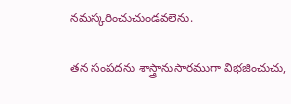నమస్కరించుచుండవలెను.

తన సంపదను శాస్త్రానుసారముగా విభజించుచు,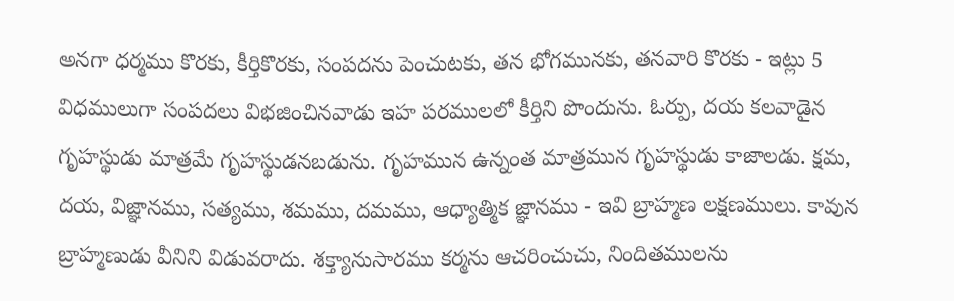అనగా ధర్మము కొరకు, కీర్తికొరకు, సంపదను పెంచుటకు, తన భోగమునకు, తనవారి కొరకు - ఇట్లు 5 విధములుగా సంపదలు విభజించినవాడు ఇహ పరములలో కీర్తిని పొందును. ఓర్పు, దయ కలవాడైన గృహస్థుడు మాత్రమే గృహస్థుడనబడును. గృహమున ఉన్నంత మాత్రమున గృహస్థుడు కాజాలడు. క్షమ, దయ, విజ్ఞానము, సత్యము, శమము, దమము, ఆధ్యాత్మిక జ్ఞానము - ఇవి బ్రాహ్మణ లక్షణములు. కావున బ్రాహ్మణుడు వీనిని విడువరాదు. శక్త్యానుసారము కర్మను ఆచరించుచు, నిందితములను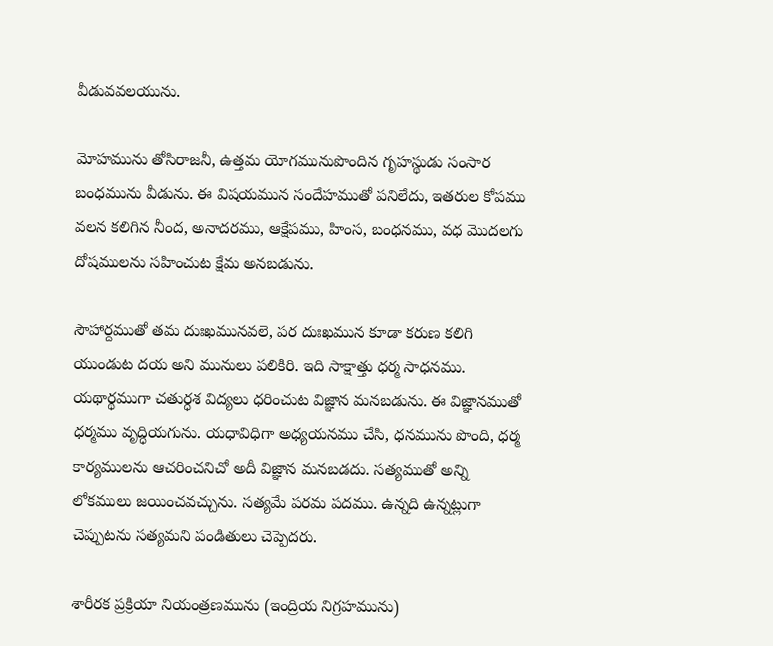వీడువవలయును.

మోహమును తోసిరాజనీ, ఉత్తమ యోగమునుపొందిన గృహస్థుడు సంసార బంధమును వీడును. ఈ విషయమున సందేహముతో పనిలేదు, ఇతరుల కోపము వలన కలిగిన నీంద, అనాదరము, ఆక్షేపము, హింస, బంధనము, వధ మొదలగు దోషములను సహించుట క్షేమ అనబడును.

సౌహార్దముతో తమ దుఃఖమునవలె, పర దుఃఖమున కూడా కరుణ కలిగి యుండుట దయ అని మునులు పలికిరి. ఇది సాక్షాత్తు ధర్మ సాధనము. యథార్థముగా చతుర్ధశ విద్యలు ధరించుట విజ్ఞాన మనబడును. ఈ విజ్ఞానముతో ధర్మము వృద్ధియగును. యధావిధిగా అధ్యయనము చేసి, ధనమును పొంది, ధర్మ కార్యములను ఆచరించనిచో అదీ విజ్ఞాన మనబడదు. సత్యముతో అన్ని లోకములు జయించవచ్చును. సత్యమే పరమ పదము. ఉన్నది ఉన్నట్లుగా చెప్పుటను సత్యమని పండితులు చెప్పెదరు.

శారీరక ప్రక్రియా నియంత్రణమును (ఇంద్రియ నిగ్రహమును)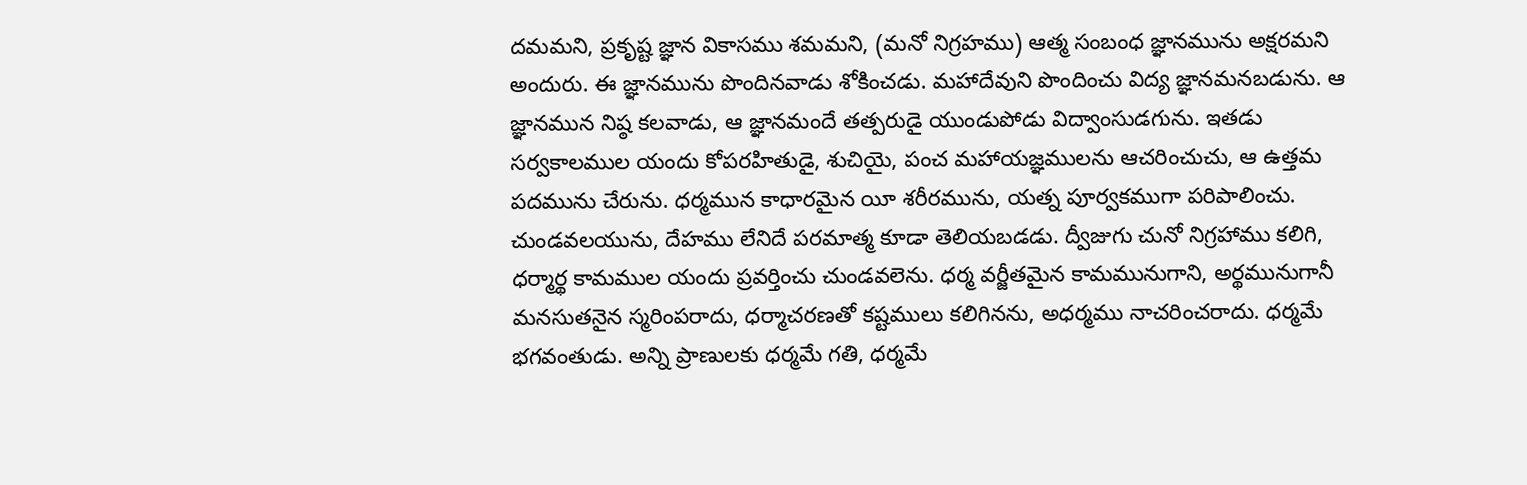దమమని, ప్రకృష్ట జ్ఞాన వికాసము శమమని, (మనో నిగ్రహము) ఆత్మ సంబంధ జ్ఞానమును అక్షరమని అందురు. ఈ జ్ఞానమును పొందినవాడు శోకించడు. మహాదేవుని పొందించు విద్య జ్ఞానమనబడును. ఆ జ్ఞానమున నిష్ఠ కలవాడు, ఆ జ్ఞానమందే తత్పరుడై యుండుపోడు విద్వాంసుడగును. ఇతడు సర్వకాలముల యందు కోపరహితుడై, శుచియై, పంచ మహాయజ్ఞములను ఆచరించుచు, ఆ ఉత్తమ పదమును చేరును. ధర్మమున కాధారమైన యీ శరీరమును, యత్న పూర్వకముగా పరిపాలించు. చుండవలయును, దేహము లేనిదే పరమాత్మ కూడా తెలియబడడు. ద్వీజుగు చునో నిగ్రహాము కలిగి, ధర్మార్థ కామముల యందు ప్రవర్తించు చుండవలెను. ధర్మ వర్జీతమైన కామమునుగాని, అర్థమునుగానీ మనసుతనైన స్మరింపరాదు, ధర్మాచరణతో కష్టములు కలిగినను, అధర్మము నాచరించరాదు. ధర్మమే భగవంతుడు. అన్ని ప్రాణులకు ధర్మమే గతి, ధర్మమే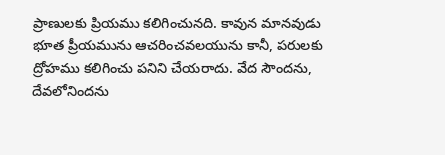ప్రాణులకు ప్రియము కలిగించునది. కావున మానవుడు భూత ప్రీయమును ఆచరించవలయును కానీ, పరులకు ద్రోహము కలిగించు పనిని చేయరాదు. వేద సౌందను, దేవలోనిందను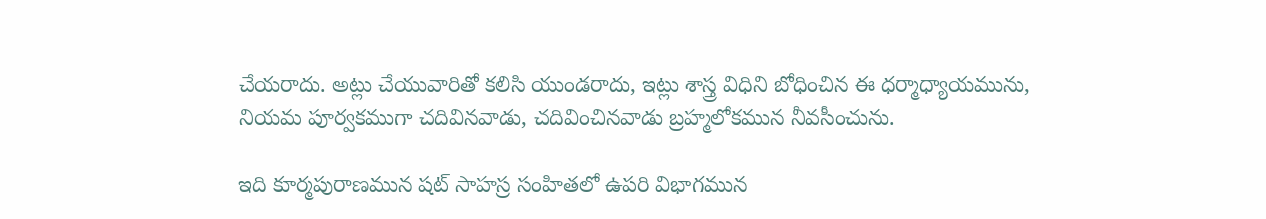చేయరాదు. అట్లు చేయువారితో కలిసి యుండరాదు, ఇట్లు శాస్త్ర విధిని బోధించిన ఈ ధర్మాధ్యాయమును, నియమ పూర్వకముగా చదివినవాడు, చదివించినవాడు బ్రహ్మలోకమున నీవసీంచును.

ఇది కూర్మపురాణమున షట్ సాహస్ర సంహితలో ఉపరి విభాగమున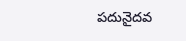పదునైదవ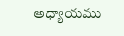అధ్యాయము